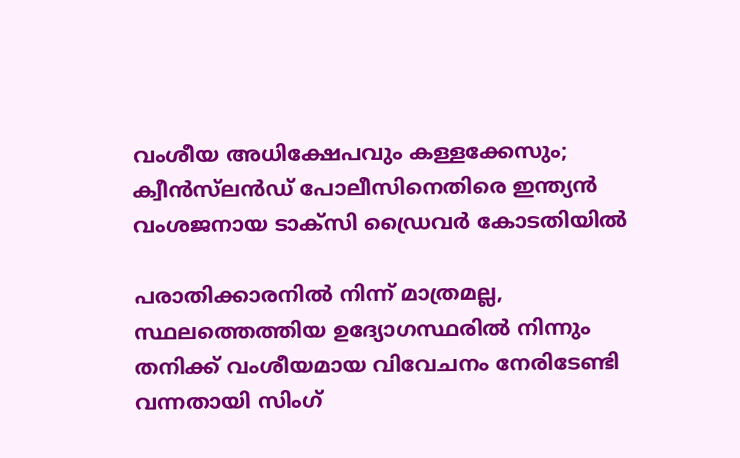വംശീയ അധിക്ഷേപവും കള്ളക്കേസും; ക്വീൻസ്‌ലൻഡ് പോലീസിനെതിരെ ഇന്ത്യൻ വംശജനായ ടാക്സി ഡ്രൈവർ കോടതിയിൽ

പരാതിക്കാരനിൽ നിന്ന് മാത്രമല്ല, സ്ഥലത്തെത്തിയ ഉദ്യോഗസ്ഥരിൽ നിന്നും തനിക്ക് വംശീയമായ വിവേചനം നേരിടേണ്ടി വന്നതായി സിംഗ്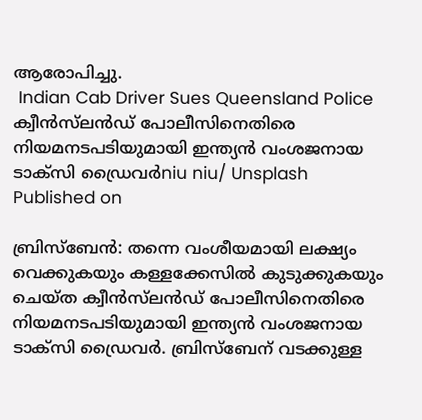ആരോപിച്ചു.
 Indian Cab Driver Sues Queensland Police
ക്വീൻസ്‌ലൻഡ് പോലീസിനെതിരെ നിയമനടപടിയുമായി ഇന്ത്യൻ വംശജനായ ടാക്സി ഡ്രൈവർniu niu/ Unsplash
Published on

ബ്രിസ്‌ബേൻ: തന്നെ വംശീയമായി ലക്ഷ്യം വെക്കുകയും കള്ളക്കേസിൽ കുടുക്കുകയും ചെയ്ത ക്വീൻസ്‌ലൻഡ് പോലീസിനെതിരെ നിയമനടപടിയുമായി ഇന്ത്യൻ വംശജനായ ടാക്സി ഡ്രൈവർ. ബ്രിസ്‌ബേന് വടക്കുള്ള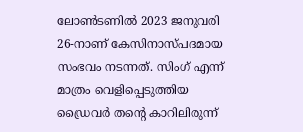ലോൺടണിൽ 2023 ജനുവരി 26-നാണ് കേസിനാസ്പദമായ സംഭവം നടന്നത്. സിംഗ് എന്ന് മാത്രം വെളിപ്പെടുത്തിയ ഡ്രൈവർ തന്റെ കാറിലിരുന്ന്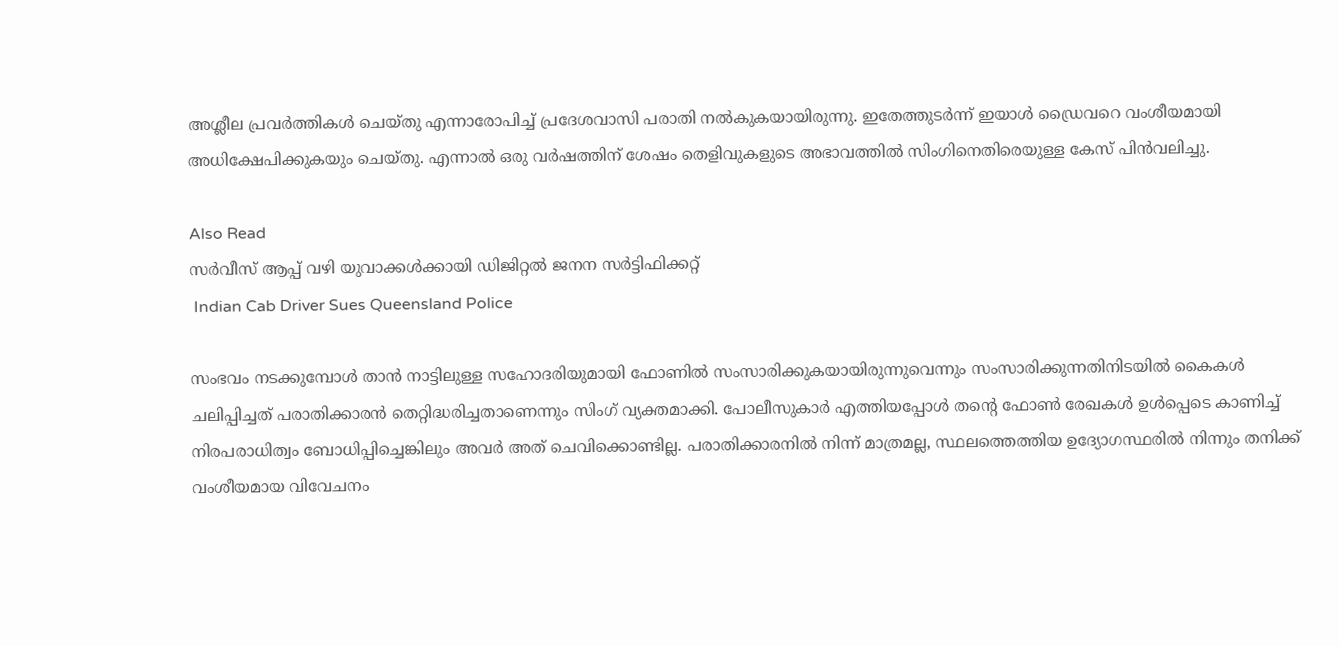അശ്ലീല പ്രവർത്തികൾ ചെയ്തു എന്നാരോപിച്ച് പ്രദേശവാസി പരാതി നൽകുകയായിരുന്നു. ഇതേത്തുടർന്ന് ഇയാൾ ഡ്രൈവറെ വംശീയമായി അധിക്ഷേപിക്കുകയും ചെയ്തു. എന്നാൽ ഒരു വർഷത്തിന് ശേഷം തെളിവുകളുടെ അഭാവത്തിൽ സിംഗിനെതിരെയുള്ള കേസ് പിൻവലിച്ചു.

Also Read
സർവീസ് ആപ്പ് വഴി യുവാക്കൾക്കായി ഡിജിറ്റൽ ജനന സർട്ടിഫിക്കറ്റ്
 Indian Cab Driver Sues Queensland Police

സംഭവം നടക്കുമ്പോൾ താൻ നാട്ടിലുള്ള സഹോദരിയുമായി ഫോണിൽ സംസാരിക്കുകയായിരുന്നുവെന്നും സംസാരിക്കുന്നതിനിടയിൽ കൈകൾ ചലിപ്പിച്ചത് പരാതിക്കാരൻ തെറ്റിദ്ധരിച്ചതാണെന്നും സിംഗ് വ്യക്തമാക്കി. പോലീസുകാർ എത്തിയപ്പോൾ തന്റെ ഫോൺ രേഖകൾ ഉൾപ്പെടെ കാണിച്ച് നിരപരാധിത്വം ബോധിപ്പിച്ചെങ്കിലും അവർ അത് ചെവിക്കൊണ്ടില്ല. പരാതിക്കാരനിൽ നിന്ന് മാത്രമല്ല, സ്ഥലത്തെത്തിയ ഉദ്യോഗസ്ഥരിൽ നിന്നും തനിക്ക് വംശീയമായ വിവേചനം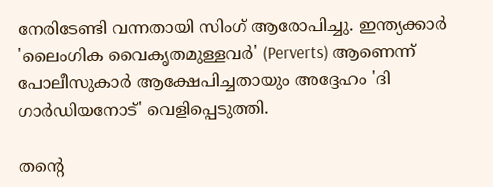നേരിടേണ്ടി വന്നതായി സിംഗ് ആരോപിച്ചു. ഇന്ത്യക്കാർ 'ലൈംഗിക വൈകൃതമുള്ളവർ' (Perverts) ആണെന്ന് പോലീസുകാർ ആക്ഷേപിച്ചതായും അദ്ദേഹം 'ദി ഗാർഡിയനോട്' വെളിപ്പെടുത്തി.

തന്റെ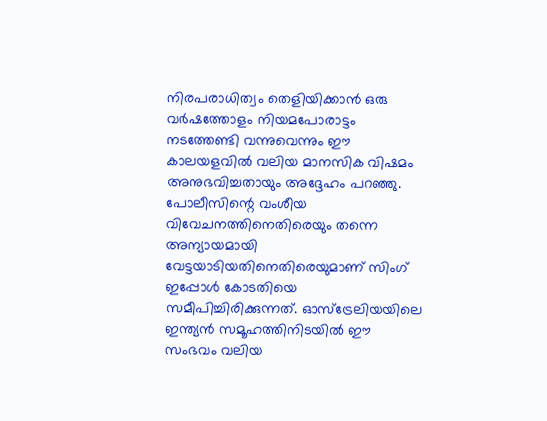നിരപരാധിത്വം തെളിയിക്കാൻ ഒരു വർഷത്തോളം നിയമപോരാട്ടം നടത്തേണ്ടി വന്നുവെന്നും ഈ കാലയളവിൽ വലിയ മാനസിക വിഷമം അനുഭവിച്ചതായും അദ്ദേഹം പറഞ്ഞു. പോലീസിന്റെ വംശീയ വിവേചനത്തിനെതിരെയും തന്നെ അന്യായമായി വേട്ടയാടിയതിനെതിരെയുമാണ് സിംഗ് ഇപ്പോൾ കോടതിയെ സമീപിച്ചിരിക്കുന്നത്. ഓസ്‌ട്രേലിയയിലെ ഇന്ത്യൻ സമൂഹത്തിനിടയിൽ ഈ സംഭവം വലിയ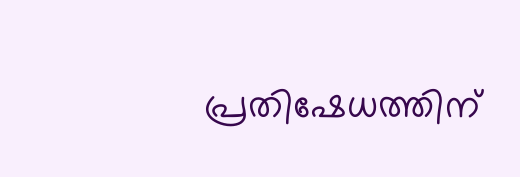പ്രതിഷേധത്തിന്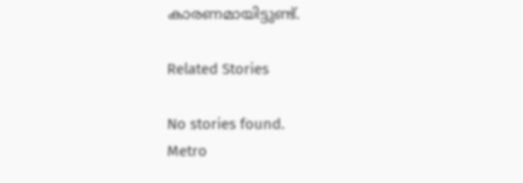കാരണമായിട്ടുണ്ട്.

Related Stories

No stories found.
Metro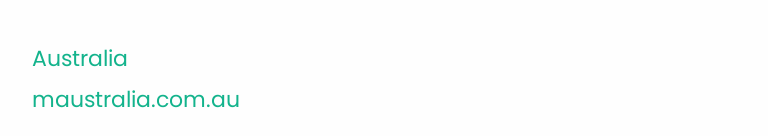Australia
maustralia.com.au